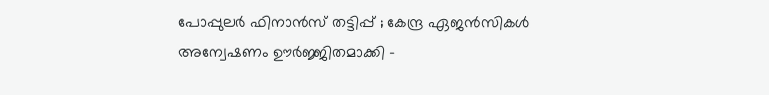പോപ്പുലര്‍ ഫിനാന്‍സ് തട്ടിപ്പ് ; കേന്ദ്ര ഏജന്‍സികള്‍ അന്വേഷണം ഊര്‍ജ്ജിതമാക്കി –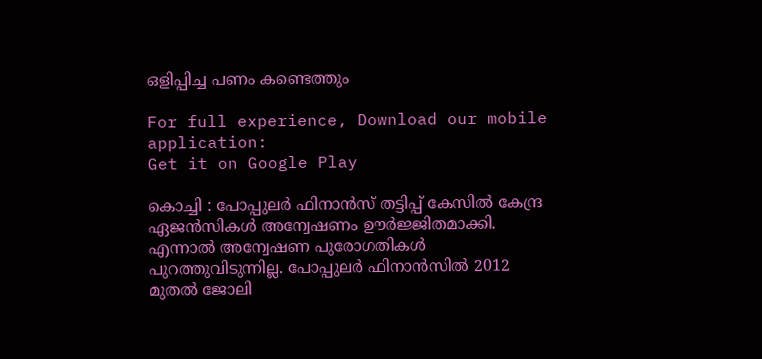ഒളിപ്പിച്ച പണം കണ്ടെത്തും

For full experience, Download our mobile application:
Get it on Google Play

കൊച്ചി : പോപ്പുലര്‍ ഫിനാന്‍സ് തട്ടിപ്പ് കേസില്‍ കേന്ദ്ര ഏജന്‍സികള്‍ അന്വേഷണം ഊര്‍ജ്ജിതമാക്കി. എന്നാല്‍ അന്വേഷണ പുരോഗതികള്‍ പുറത്തുവിടുന്നില്ല. പോപ്പുലര്‍ ഫിനാന്‍സില്‍ 2012 മുതല്‍ ജോലി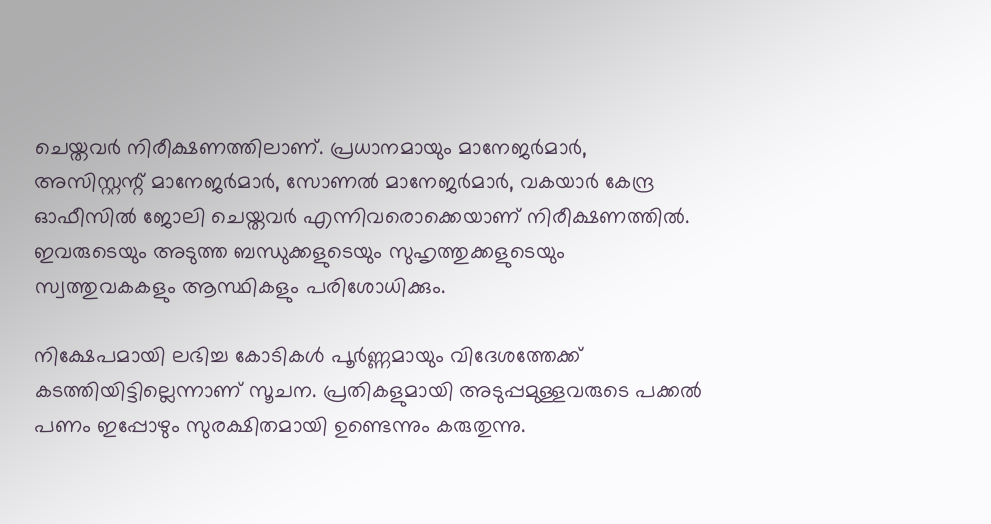ചെയ്തവര്‍ നിരീക്ഷണത്തിലാണ്. പ്രധാനമായും മാനേജര്‍മാര്‍, അസിസ്റ്റന്റ് മാനേജര്‍മാര്‍, സോണല്‍ മാനേജര്‍മാര്‍, വകയാര്‍ കേന്ദ്ര ഓഫീസില്‍ ജോലി ചെയ്തവര്‍ എന്നിവരൊക്കെയാണ് നിരീക്ഷണത്തില്‍. ഇവരുടെയും അടുത്ത ബന്ധുക്കളുടെയും സുഹൃത്തുക്കളുടെയും സ്വത്തുവകകളും ആസ്ഥികളും പരിശോധിക്കും.

നിക്ഷേപമായി ലഭിച്ച കോടികള്‍ പൂര്‍ണ്ണമായും വിദേശത്തേക്ക് കടത്തിയിട്ടില്ലെന്നാണ് സൂചന. പ്രതികളുമായി അടുപ്പമുള്ളവരുടെ പക്കല്‍ പണം ഇപ്പോഴും സുരക്ഷിതമായി ഉണ്ടെന്നും കരുതുന്നു.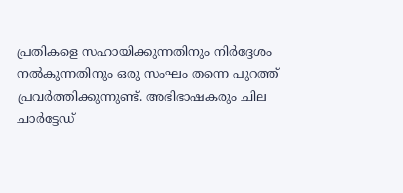പ്രതികളെ സഹായിക്കുന്നതിനും നിര്‍ദ്ദേശം നല്‍കുന്നതിനും ഒരു സംഘം തന്നെ പുറത്ത് പ്രവര്‍ത്തിക്കുന്നുണ്ട്. അഭിഭാഷകരും ചില ചാര്‍ട്ടേഡ്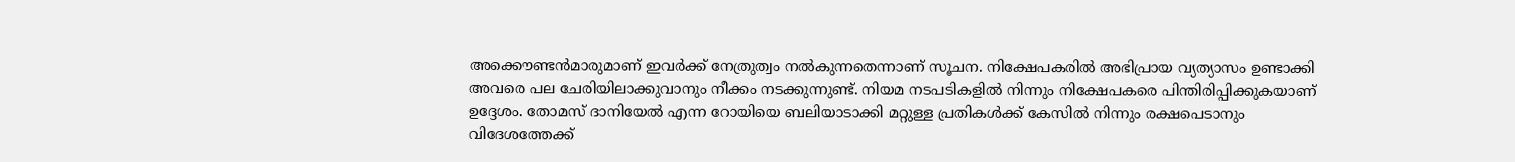അക്കൌണ്ടന്‍മാരുമാണ് ഇവര്‍ക്ക് നേത്രുത്വം നല്‍കുന്നതെന്നാണ് സൂചന. നിക്ഷേപകരില്‍ അഭിപ്രായ വ്യത്യാസം ഉണ്ടാക്കി അവരെ പല ചേരിയിലാക്കുവാനും നീക്കം നടക്കുന്നുണ്ട്. നിയമ നടപടികളില്‍ നിന്നും നിക്ഷേപകരെ പിന്തിരിപ്പിക്കുകയാണ് ഉദ്ദേശം. തോമസ്‌ ദാനിയേല്‍ എന്ന റോയിയെ ബലിയാടാക്കി മറ്റുള്ള പ്രതികള്‍ക്ക് കേസില്‍ നിന്നും രക്ഷപെടാനും വിദേശത്തേക്ക്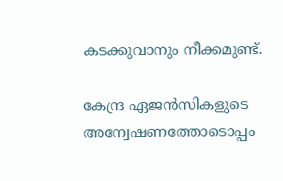കടക്കുവാനും നീക്കമുണ്ട്.

കേന്ദ്ര ഏജന്‍സികളുടെ അന്വേഷണത്തോടൊപ്പം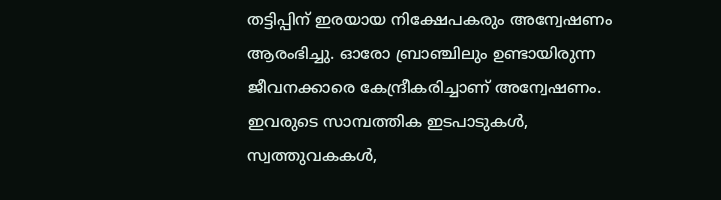തട്ടിപ്പിന് ഇരയായ നിക്ഷേപകരും അന്വേഷണം ആരംഭിച്ചു. ഓരോ ബ്രാഞ്ചിലും ഉണ്ടായിരുന്ന ജീവനക്കാരെ കേന്ദ്രീകരിച്ചാണ് അന്വേഷണം. ഇവരുടെ സാമ്പത്തിക ഇടപാടുകള്‍, സ്വത്തുവകകള്‍,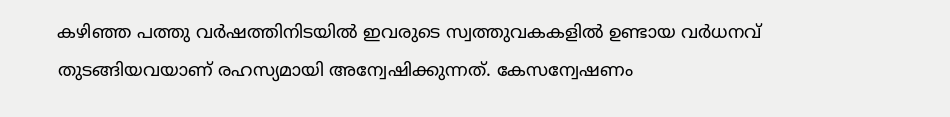കഴിഞ്ഞ പത്തു വര്‍ഷത്തിനിടയില്‍ ഇവരുടെ സ്വത്തുവകകളില്‍ ഉണ്ടായ വര്‍ധനവ് തുടങ്ങിയവയാണ് രഹസ്യമായി അന്വേഷിക്കുന്നത്. കേസന്വേഷണം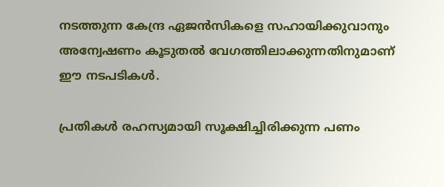നടത്തുന്ന കേന്ദ്ര ഏജന്‍സികളെ സഹായിക്കുവാനും അന്വേഷണം കൂടുതല്‍ വേഗത്തിലാക്കുന്നതിനുമാണ് ഈ നടപടികള്‍.

പ്രതികള്‍ രഹസ്യമായി സൂക്ഷിച്ചിരിക്കുന്ന പണം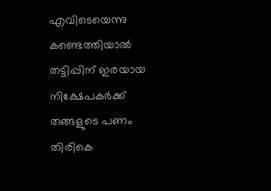എവിടെയെന്നു കണ്ടെത്തിയാല്‍ തട്ടിപ്പിന് ഇരയായ നിക്ഷേപകര്‍ക്ക് തങ്ങളുടെ പണം തിരികെ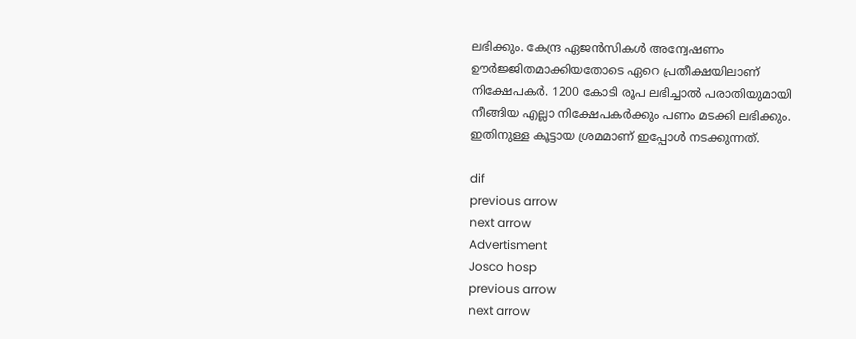ലഭിക്കും. കേന്ദ്ര ഏജന്‍സികള്‍ അന്വേഷണം ഊര്‍ജ്ജിതമാക്കിയതോടെ ഏറെ പ്രതീക്ഷയിലാണ് നിക്ഷേപകര്‍. 1200 കോടി രൂപ ലഭിച്ചാല്‍ പരാതിയുമായി നീങ്ങിയ എല്ലാ നിക്ഷേപകര്‍ക്കും പണം മടക്കി ലഭിക്കും. ഇതിനുള്ള കൂട്ടായ ശ്രമമാണ് ഇപ്പോള്‍ നടക്കുന്നത്.

dif
previous arrow
next arrow
Advertisment
Josco hosp
previous arrow
next arrow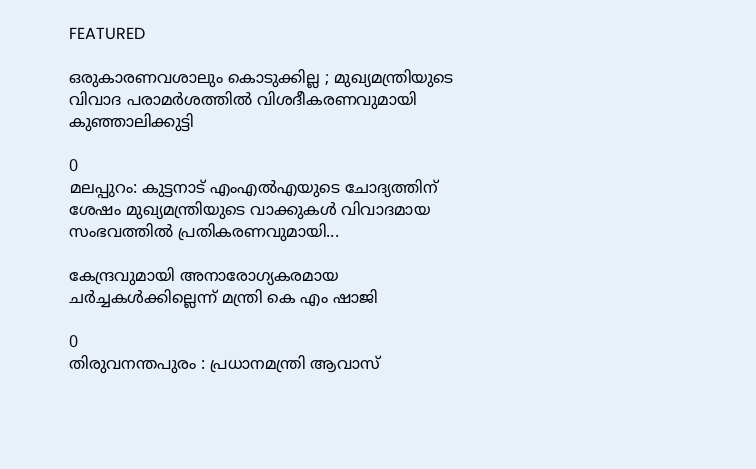FEATURED

ഒരുകാരണവശാലും കൊടുക്കില്ല ; മുഖ്യമന്ത്രിയുടെ വിവാദ പരാമർശത്തിൽ വിശദീകരണവുമായി കുഞ്ഞാലിക്കുട്ടി

0
മലപ്പുറം: കുട്ടനാട് എംഎൽഎയുടെ ചോദ്യത്തിന് ശേഷം മുഖ്യമന്ത്രിയുടെ വാക്കുകൾ വിവാദമായ സംഭവത്തിൽ പ്രതികരണവുമായി...

കേന്ദ്രവുമായി അനാരോഗ്യകരമായ ചര്‍ച്ചകള്‍ക്കില്ലെന്ന് മന്ത്രി കെ എം ഷാജി

0
തിരുവനന്തപുരം : പ്രധാനമന്ത്രി ആവാസ്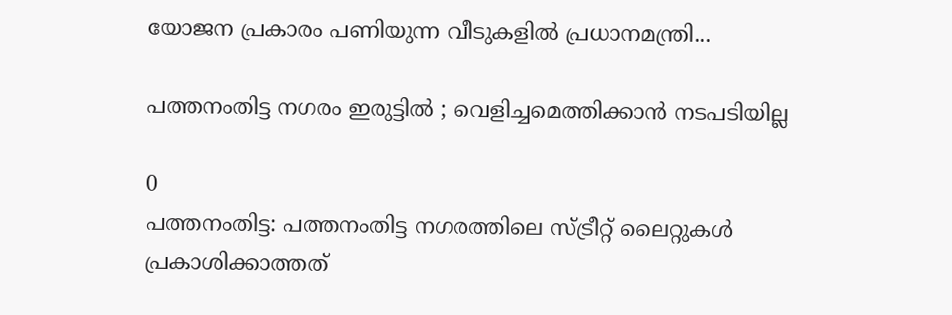യോജന പ്രകാരം പണിയുന്ന വീടുകളില്‍ പ്രധാനമന്ത്രി...

പത്തനംതിട്ട നഗരം ഇരുട്ടില്‍ ; വെളിച്ചമെത്തിക്കാന്‍ നടപടിയില്ല

0
പത്തനംതിട്ട: പത്തനംതിട്ട നഗരത്തിലെ സ്ട്രീറ്റ് ലൈറ്റുകള്‍ പ്രകാശിക്കാത്തത്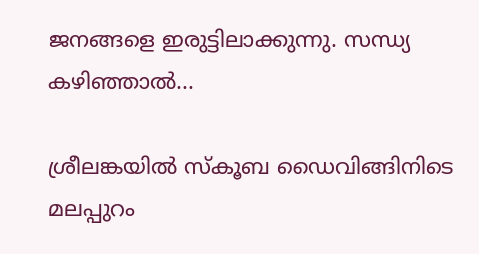ജനങ്ങളെ ഇരുട്ടിലാക്കുന്നു. സന്ധ്യ കഴിഞ്ഞാല്‍...

ശ്രീലങ്കയിൽ സ്കൂബ ഡൈവിങ്ങിനിടെ മലപ്പുറം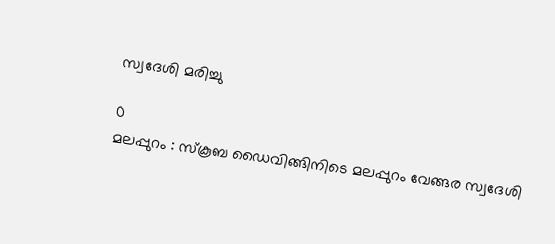സ്വദേശി മരിച്ചു

0
മലപ്പുറം : സ്കൂബ ഡൈവിങ്ങിനിടെ മലപ്പുറം വേങ്ങര സ്വദേശി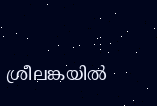ശ്രീലങ്കയിൽ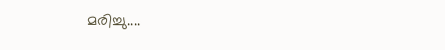മരിച്ചു....